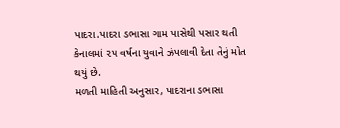પાદરા.પાદરા ડભાસા ગામ પાસેથી પસાર થતી કેનાલમાં ૨૫ વર્ષના યુવાને ઝંપલાવી દેતા તેનું મોત થયું છે.
મળતી માહિતી અનુસાર, પાદરાના ડભાસા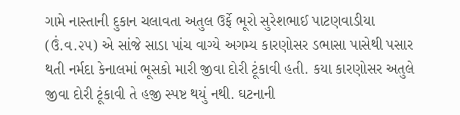ગામે નાસ્તાની દુકાન ચલાવતા અતુલ ઉર્ફે ભૂરો સુરેશભાઈ પાટણવાડીયા (ઉં.વ.૨૫) એ સાંજે સાડા પાંચ વાગ્યે અગમ્ય કારણોસર ડભાસા પાસેથી પસાર થતી નર્મદા કેનાલમાં ભૂસકો મારી જીવા દોરી ટૂંકાવી હતી. કયા કારણોસર અતુલે જીવા દોરી ટૂંકાવી તે હજી સ્પષ્ટ થયું નથી. ઘટનાની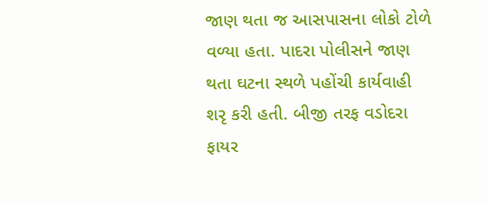જાણ થતા જ આસપાસના લોકો ટોળે વળ્યા હતા. પાદરા પોલીસને જાણ થતા ઘટના સ્થળે પહોંચી કાર્યવાહી શરૃ કરી હતી. બીજી તરફ વડોદરા ફાયર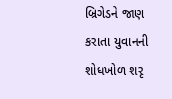બ્રિગેડને જાણ કરાતા યુવાનની શોધખોળ શરૃ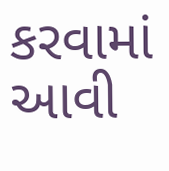કરવામાં આવી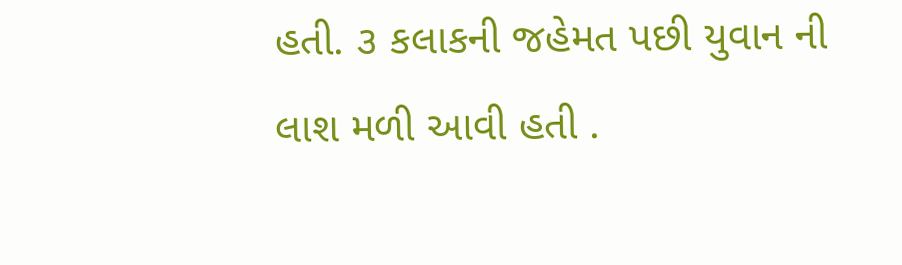હતી. ૩ કલાકની જહેમત પછી યુવાન ની લાશ મળી આવી હતી .